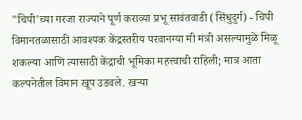"चिपी'च्या गरजा राज्याने पूर्ण कराव्या प्रभू सावंतवाडी (सिंधुदुर्ग) - चिपी विमानतळासाठी आवश्‍यक केंद्रस्तरीय परवानग्या मी मंत्री असल्यामुळे मिळू शकल्या आणि त्यासाठी केंद्राची भूमिका महत्त्वाची राहिली; मात्र आता कल्पनेतील विमान खूप उडवले. खऱ्या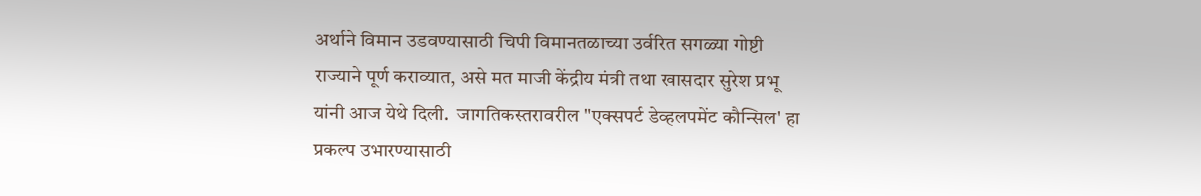अर्थाने विमान उडवण्यासाठी चिपी विमानतळाच्या उर्वरित सगळ्या गोष्टी राज्याने पूर्ण कराव्यात, असे मत माजी केंद्रीय मंत्री तथा खासदार सुरेश प्रभू यांनी आज येथे दिली.  जागतिकस्तरावरील "एक्‍सपर्ट डेव्हलपमेंट कौन्सिल' हा प्रकल्प उभारण्यासाठी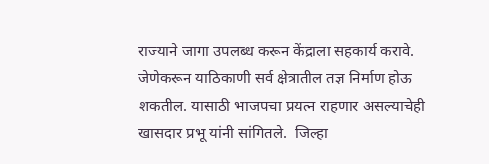राज्याने जागा उपलब्ध करून केंद्राला सहकार्य करावे. जेणेकरून याठिकाणी सर्व क्षेत्रातील तज्ञ निर्माण होऊ शकतील. यासाठी भाजपचा प्रयत्न राहणार असल्याचेही खासदार प्रभू यांनी सांगितले.  जिल्हा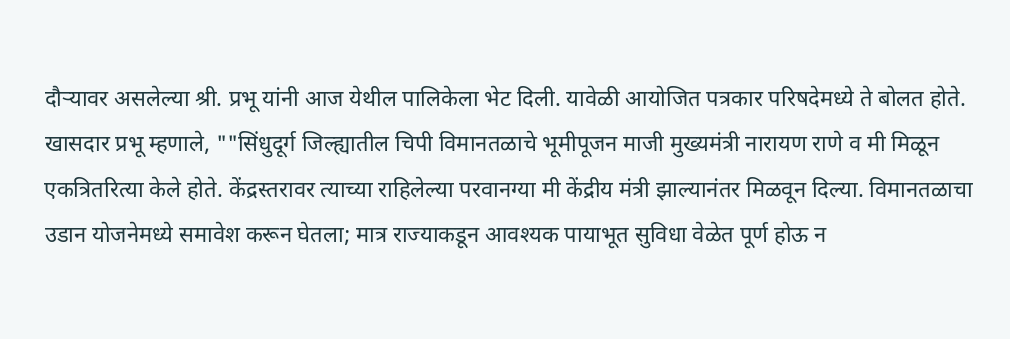दौऱ्यावर असलेल्या श्री. प्रभू यांनी आज येथील पालिकेला भेट दिली. यावेळी आयोजित पत्रकार परिषदेमध्ये ते बोलत होते.  खासदार प्रभू म्हणाले, ""सिंधुदूर्ग जिल्ह्यातील चिपी विमानतळाचे भूमीपूजन माजी मुख्यमंत्री नारायण राणे व मी मिळून एकत्रितरित्या केले होते. केंद्रस्तरावर त्याच्या राहिलेल्या परवानग्या मी केंद्रीय मंत्री झाल्यानंतर मिळवून दिल्या. विमानतळाचा उडान योजनेमध्ये समावेश करून घेतला; मात्र राज्याकडून आवश्‍यक पायाभूत सुविधा वेळेत पूर्ण होऊ न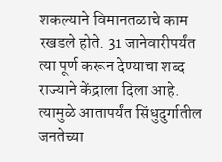शकल्याने विमानतळाचे काम रखडले होते. 31 जानेवारीपर्यंत त्या पूर्ण करून देण्याचा शब्द राज्याने केंद्राला दिला आहे. त्यामुळे आतापर्यंत सिंधुदुर्गातील जनतेच्या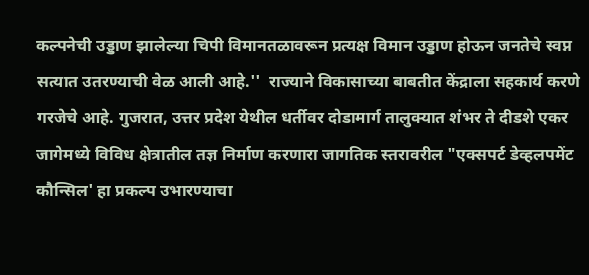कल्पनेची उड्डाण झालेल्या चिपी विमानतळावरून प्रत्यक्ष विमान उड्डाण होऊन जनतेचे स्वप्न सत्यात उतरण्याची वेळ आली आहे.''  राज्याने विकासाच्या बाबतीत केंद्राला सहकार्य करणे गरजेचे आहे. गुजरात, उत्तर प्रदेश येथील धर्तीवर दोडामार्ग तालुक्‍यात शंभर ते दीडशे एकर जागेमध्ये विविध क्षेत्रातील तज्ञ निर्माण करणारा जागतिक स्तरावरील "एक्‍सपर्ट डेव्हलपमेंट कौन्सिल' हा प्रकल्प उभारण्याचा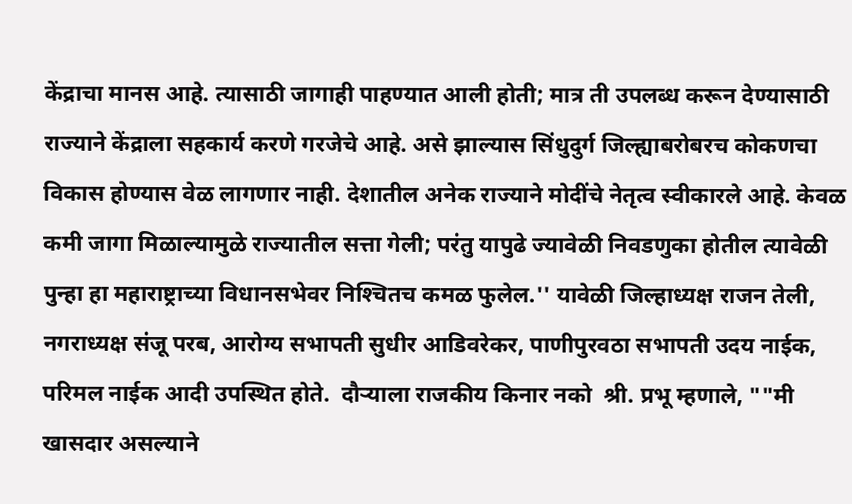केंद्राचा मानस आहे. त्यासाठी जागाही पाहण्यात आली होती; मात्र ती उपलब्ध करून देण्यासाठी राज्याने केंद्राला सहकार्य करणे गरजेचे आहे. असे झाल्यास सिंधुदुर्ग जिल्ह्याबरोबरच कोकणचा विकास होण्यास वेळ लागणार नाही. देशातील अनेक राज्याने मोदींचे नेतृत्व स्वीकारले आहे. केवळ कमी जागा मिळाल्यामुळे राज्यातील सत्ता गेली; परंतु यापुढे ज्यावेळी निवडणुका होतील त्यावेळी पुन्हा हा महाराष्ट्राच्या विधानसभेवर निश्‍चितच कमळ फुलेल.'' यावेळी जिल्हाध्यक्ष राजन तेली, नगराध्यक्ष संजू परब, आरोग्य सभापती सुधीर आडिवरेकर, पाणीपुरवठा सभापती उदय नाईक, परिमल नाईक आदी उपस्थित होते.  दौऱ्याला राजकीय किनार नको  श्री. प्रभू म्हणाले, ""मी खासदार असल्याने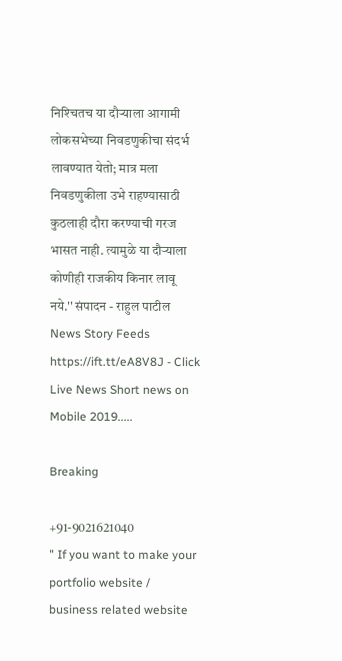निश्‍चितच या दौऱ्याला आगामी लोकसभेच्या निवडणुकीचा संदर्भ लावण्यात येतो; मात्र मला निवडणुकीला उभे राहण्यासाठी कुठलाही दौरा करण्याची गरज भासत नाही. त्यामुळे या दौऱ्याला कोणीही राजकीय किनार लावू नये.'' संपादन - राहुल पाटील News Story Feeds https://ift.tt/eA8V8J - Click Live News Short news on Mobile 2019.....

Breaking

+91-9021621040
" If you want to make your portfolio website / business related website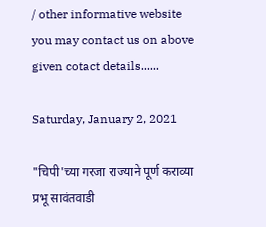/ other informative website you may contact us on above given cotact details......

Saturday, January 2, 2021

"चिपी'च्या गरजा राज्याने पूर्ण कराव्या प्रभू सावंतवाडी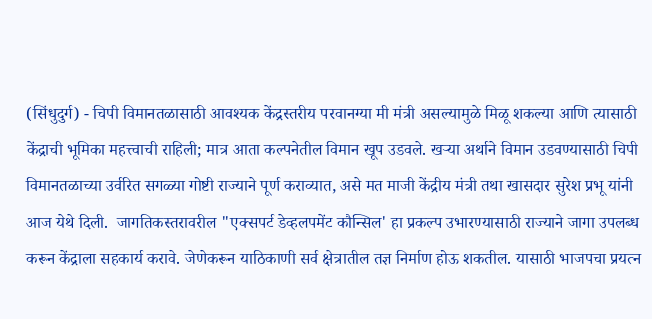(सिंधुदुर्ग) - चिपी विमानतळासाठी आवश्‍यक केंद्रस्तरीय परवानग्या मी मंत्री असल्यामुळे मिळू शकल्या आणि त्यासाठी केंद्राची भूमिका महत्त्वाची राहिली; मात्र आता कल्पनेतील विमान खूप उडवले. खऱ्या अर्थाने विमान उडवण्यासाठी चिपी विमानतळाच्या उर्वरित सगळ्या गोष्टी राज्याने पूर्ण कराव्यात, असे मत माजी केंद्रीय मंत्री तथा खासदार सुरेश प्रभू यांनी आज येथे दिली.  जागतिकस्तरावरील "एक्‍सपर्ट डेव्हलपमेंट कौन्सिल' हा प्रकल्प उभारण्यासाठी राज्याने जागा उपलब्ध करून केंद्राला सहकार्य करावे. जेणेकरून याठिकाणी सर्व क्षेत्रातील तज्ञ निर्माण होऊ शकतील. यासाठी भाजपचा प्रयत्न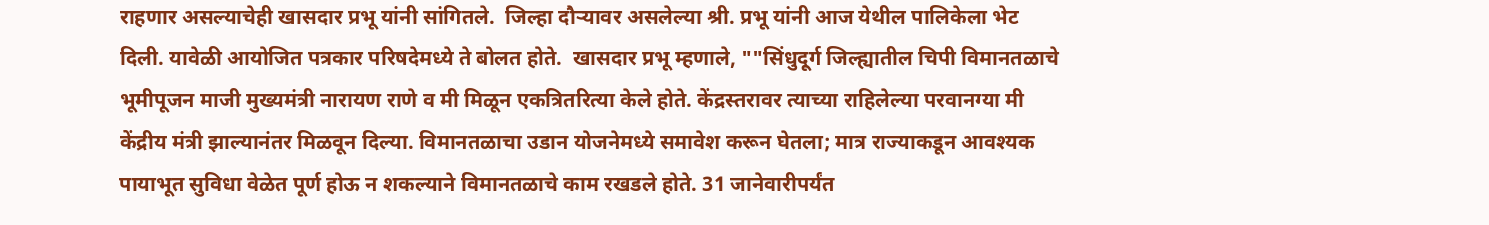राहणार असल्याचेही खासदार प्रभू यांनी सांगितले.  जिल्हा दौऱ्यावर असलेल्या श्री. प्रभू यांनी आज येथील पालिकेला भेट दिली. यावेळी आयोजित पत्रकार परिषदेमध्ये ते बोलत होते.  खासदार प्रभू म्हणाले, ""सिंधुदूर्ग जिल्ह्यातील चिपी विमानतळाचे भूमीपूजन माजी मुख्यमंत्री नारायण राणे व मी मिळून एकत्रितरित्या केले होते. केंद्रस्तरावर त्याच्या राहिलेल्या परवानग्या मी केंद्रीय मंत्री झाल्यानंतर मिळवून दिल्या. विमानतळाचा उडान योजनेमध्ये समावेश करून घेतला; मात्र राज्याकडून आवश्‍यक पायाभूत सुविधा वेळेत पूर्ण होऊ न शकल्याने विमानतळाचे काम रखडले होते. 31 जानेवारीपर्यंत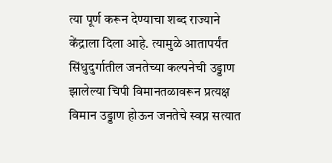त्या पूर्ण करून देण्याचा शब्द राज्याने केंद्राला दिला आहे. त्यामुळे आतापर्यंत सिंधुदुर्गातील जनतेच्या कल्पनेची उड्डाण झालेल्या चिपी विमानतळावरून प्रत्यक्ष विमान उड्डाण होऊन जनतेचे स्वप्न सत्यात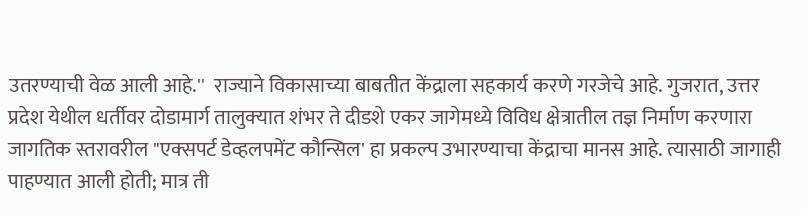उतरण्याची वेळ आली आहे.''  राज्याने विकासाच्या बाबतीत केंद्राला सहकार्य करणे गरजेचे आहे. गुजरात, उत्तर प्रदेश येथील धर्तीवर दोडामार्ग तालुक्‍यात शंभर ते दीडशे एकर जागेमध्ये विविध क्षेत्रातील तज्ञ निर्माण करणारा जागतिक स्तरावरील "एक्‍सपर्ट डेव्हलपमेंट कौन्सिल' हा प्रकल्प उभारण्याचा केंद्राचा मानस आहे. त्यासाठी जागाही पाहण्यात आली होती; मात्र ती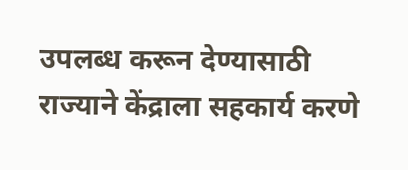उपलब्ध करून देण्यासाठी राज्याने केंद्राला सहकार्य करणे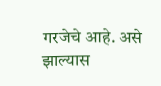गरजेचे आहे. असे झाल्यास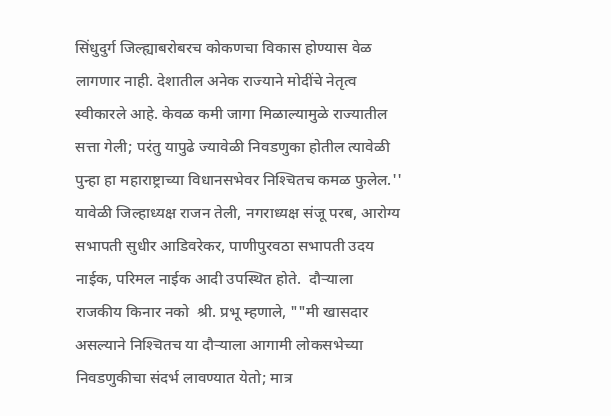सिंधुदुर्ग जिल्ह्याबरोबरच कोकणचा विकास होण्यास वेळ लागणार नाही. देशातील अनेक राज्याने मोदींचे नेतृत्व स्वीकारले आहे. केवळ कमी जागा मिळाल्यामुळे राज्यातील सत्ता गेली; परंतु यापुढे ज्यावेळी निवडणुका होतील त्यावेळी पुन्हा हा महाराष्ट्राच्या विधानसभेवर निश्‍चितच कमळ फुलेल.'' यावेळी जिल्हाध्यक्ष राजन तेली, नगराध्यक्ष संजू परब, आरोग्य सभापती सुधीर आडिवरेकर, पाणीपुरवठा सभापती उदय नाईक, परिमल नाईक आदी उपस्थित होते.  दौऱ्याला राजकीय किनार नको  श्री. प्रभू म्हणाले, ""मी खासदार असल्याने निश्‍चितच या दौऱ्याला आगामी लोकसभेच्या निवडणुकीचा संदर्भ लावण्यात येतो; मात्र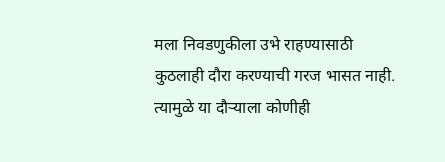मला निवडणुकीला उभे राहण्यासाठी कुठलाही दौरा करण्याची गरज भासत नाही. त्यामुळे या दौऱ्याला कोणीही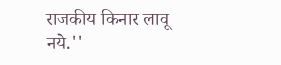राजकीय किनार लावू नये.''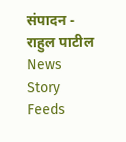संपादन - राहुल पाटील News Story Feeds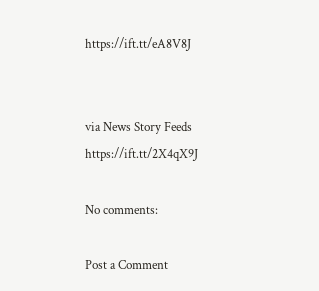https://ift.tt/eA8V8J


via News Story Feeds https://ift.tt/2X4qX9J

No comments:

Post a Comment